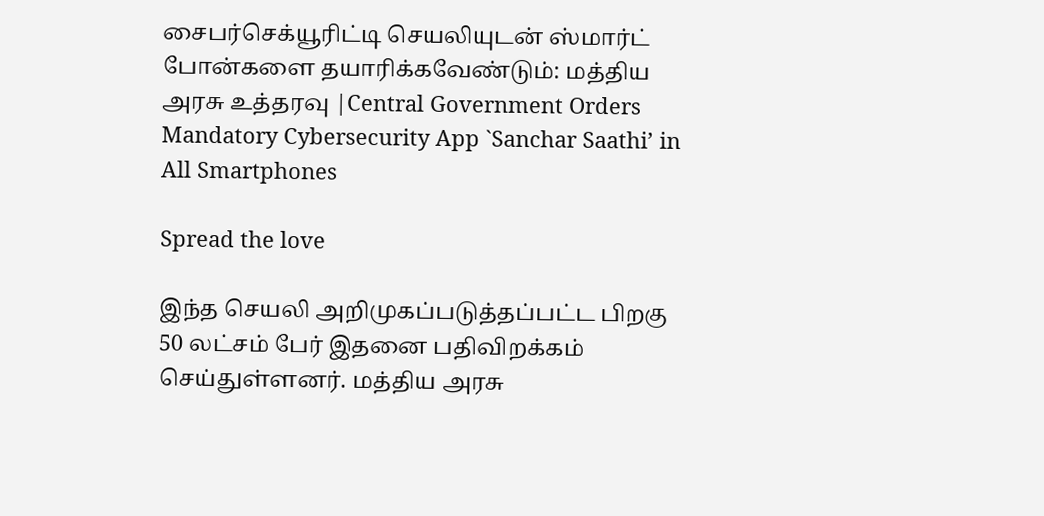சைபர்செக்யூரிட்டி செயலியுடன் ஸ்மார்ட் போன்களை தயாரிக்கவேண்டும்: மத்திய அரசு உத்தரவு |Central Government Orders Mandatory Cybersecurity App `Sanchar Saathi’ in All Smartphones

Spread the love

இந்த செயலி அறிமுகப்படுத்தப்பட்ட பிறகு 50 லட்சம் பேர் இதனை பதிவிறக்கம் செய்துள்ளனர். மத்திய அரசு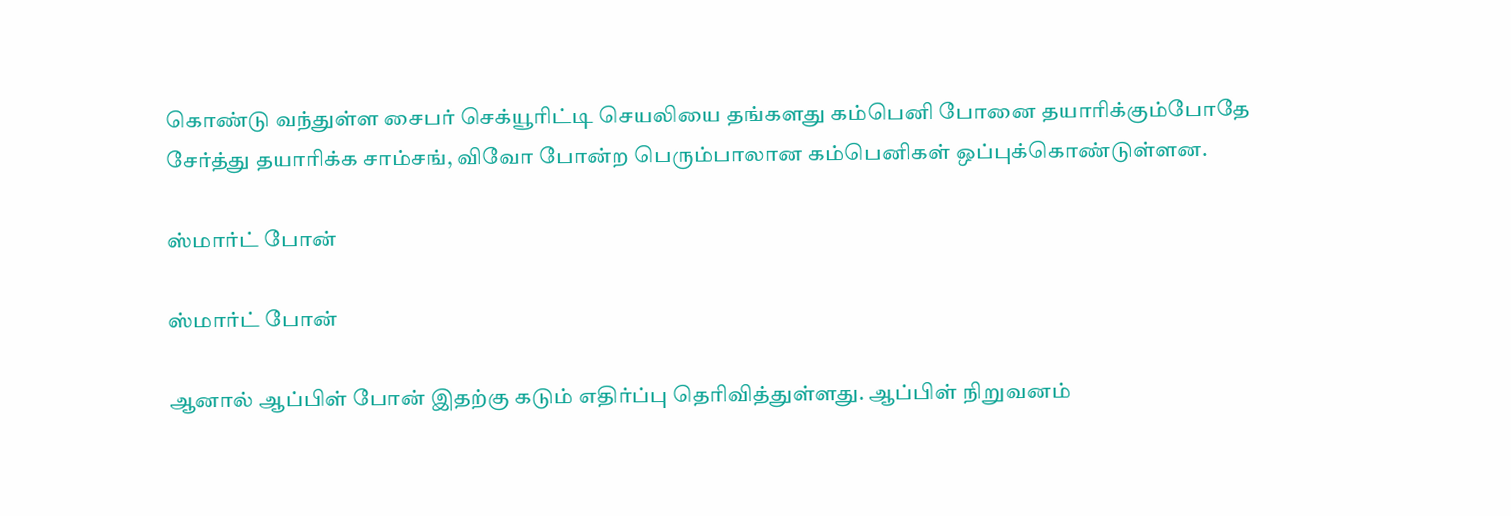கொண்டு வந்துள்ள சைபர் செக்யூரிட்டி செயலியை தங்களது கம்பெனி போனை தயாரிக்கும்போதே சேர்த்து தயாரிக்க சாம்சங், விவோ போன்ற பெரும்பாலான கம்பெனிகள் ஒப்புக்கொண்டுள்ளன.

ஸ்மார்ட் போன்

ஸ்மார்ட் போன்

ஆனால் ஆப்பிள் போன் இதற்கு கடும் எதிர்ப்பு தெரிவித்துள்ளது. ஆப்பிள் நிறுவனம்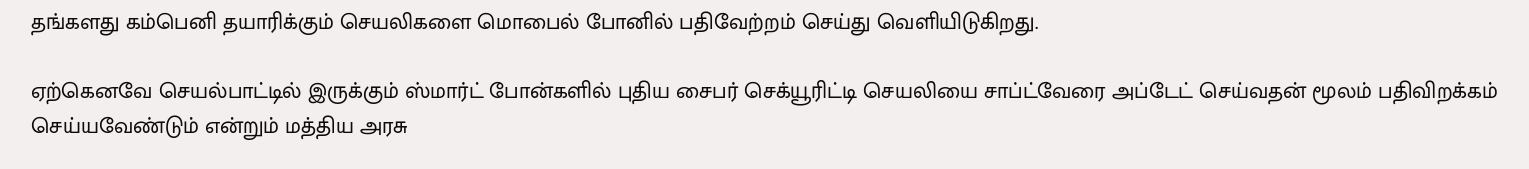தங்களது கம்பெனி தயாரிக்கும் செயலிகளை மொபைல் போனில் பதிவேற்றம் செய்து வெளியிடுகிறது.

ஏற்கெனவே செயல்பாட்டில் இருக்கும் ஸ்மார்ட் போன்களில் புதிய சைபர் செக்யூரிட்டி செயலியை சாப்ட்வேரை அப்டேட் செய்வதன் மூலம் பதிவிறக்கம் செய்யவேண்டும் என்றும் மத்திய அரசு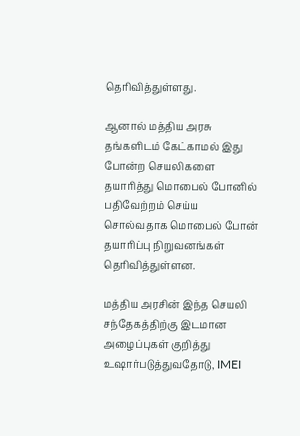தெரிவித்துள்ளது.

ஆனால் மத்திய அரசு தங்களிடம் கேட்காமல் இது போன்ற செயலிகளை தயாரித்து மொபைல் போனில் பதிவேற்றம் செய்ய சொல்வதாக மொபைல் போன் தயாரிப்பு நிறுவனங்கள் தெரிவித்துள்ளன.

மத்திய அரசின் இந்த செயலி சந்தேகத்திற்கு இடமான அழைப்புகள் குறித்து உஷார்படுத்துவதோடு, IMEI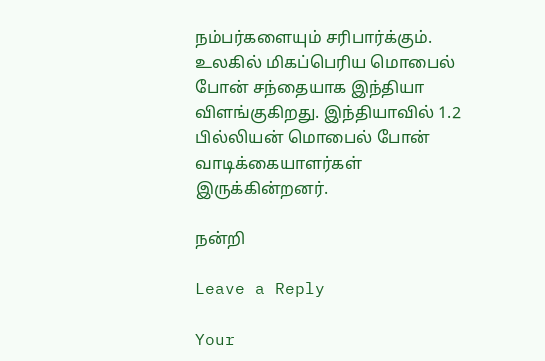நம்பர்களையும் சரிபார்க்கும். உலகில் மிகப்பெரிய மொபைல் போன் சந்தையாக இந்தியா விளங்குகிறது. இந்தியாவில் 1.2 பில்லியன் மொபைல் போன் வாடிக்கையாளர்கள் இருக்கின்றனர்.

நன்றி

Leave a Reply

Your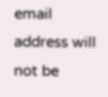email address will not be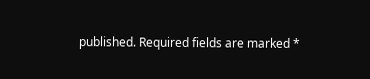published. Required fields are marked *